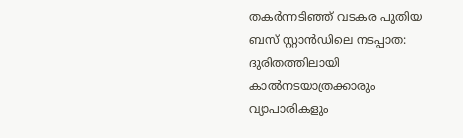തകർന്നടിഞ്ഞ് വടകര പുതിയ ബസ് സ്റ്റാൻഡിലെ നടപ്പാത: ദുരിതത്തിലായി കാൽനടയാത്രക്കാരും വ്യാപാരികളും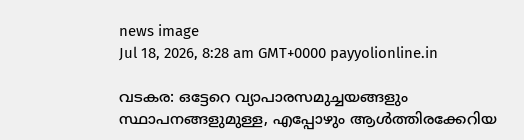news image
Jul 18, 2026, 8:28 am GMT+0000 payyolionline.in

വടകര: ഒട്ടേറെ വ്യാപാരസമുച്ചയങ്ങളും സ്ഥാപനങ്ങളുമുള്ള, എപ്പോഴും ആൾത്തിരക്കേറിയ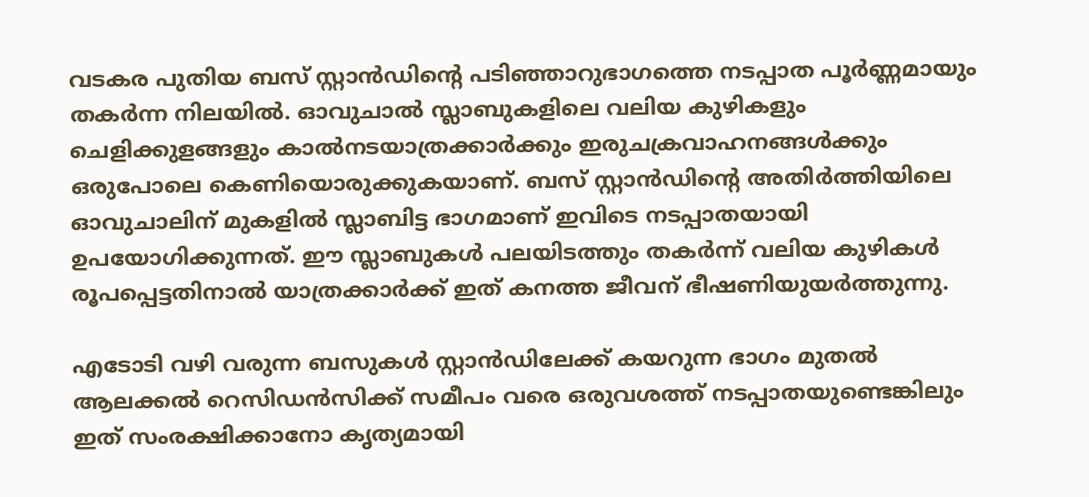വടകര പുതിയ ബസ് സ്റ്റാൻഡിന്റെ പടിഞ്ഞാറുഭാഗത്തെ നടപ്പാത പൂർണ്ണമായും തകർന്ന നിലയിൽ. ഓവുചാൽ സ്ലാബുകളിലെ വലിയ കുഴികളും ചെളിക്കുളങ്ങളും കാൽനടയാത്രക്കാർക്കും ഇരുചക്രവാഹനങ്ങൾക്കും ഒരുപോലെ കെണിയൊരുക്കുകയാണ്. ബസ് സ്റ്റാൻഡിന്റെ അതിർത്തിയിലെ ഓവുചാലിന് മുകളിൽ സ്ലാബിട്ട ഭാഗമാണ് ഇവിടെ നടപ്പാതയായി ഉപയോഗിക്കുന്നത്. ഈ സ്ലാബുകൾ പലയിടത്തും തകർന്ന് വലിയ കുഴികൾ രൂപപ്പെട്ടതിനാൽ യാത്രക്കാർക്ക് ഇത് കനത്ത ജീവന് ഭീഷണിയുയർത്തുന്നു.

എടോടി വഴി വരുന്ന ബസുകൾ സ്റ്റാൻഡിലേക്ക് കയറുന്ന ഭാഗം മുതൽ ആലക്കൽ റെസിഡൻസിക്ക് സമീപം വരെ ഒരുവശത്ത് നടപ്പാതയുണ്ടെങ്കിലും ഇത് സംരക്ഷിക്കാനോ കൃത്യമായി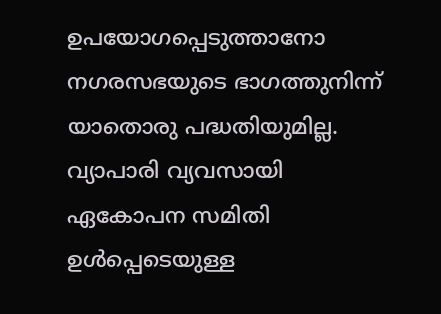ഉപയോഗപ്പെടുത്താനോ നഗരസഭയുടെ ഭാഗത്തുനിന്ന് യാതൊരു പദ്ധതിയുമില്ല. വ്യാപാരി വ്യവസായി ഏകോപന സമിതി ഉൾപ്പെടെയുള്ള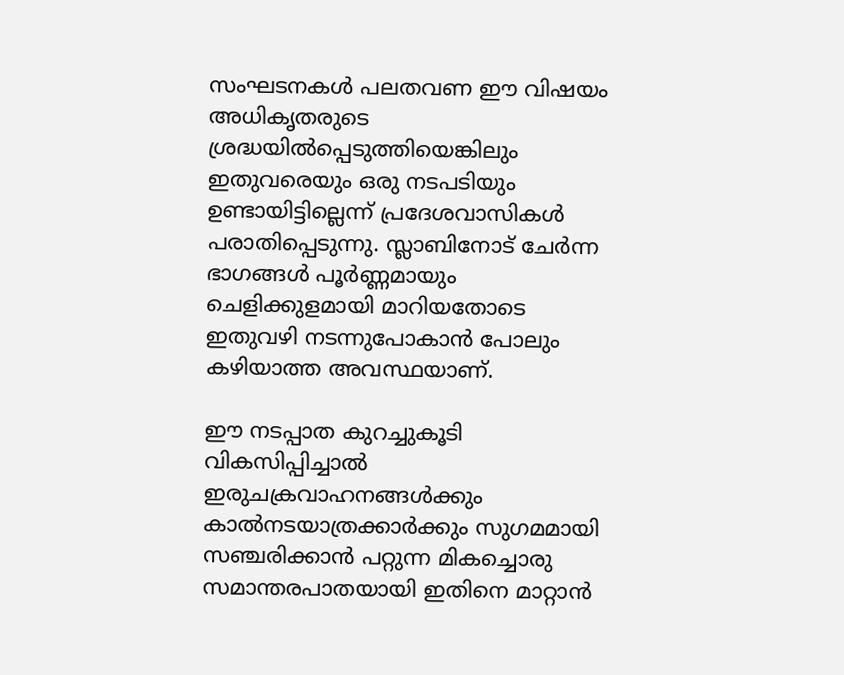സംഘടനകൾ പലതവണ ഈ വിഷയം അധികൃതരുടെ ശ്രദ്ധയിൽപ്പെടുത്തിയെങ്കിലും ഇതുവരെയും ഒരു നടപടിയും ഉണ്ടായിട്ടില്ലെന്ന് പ്രദേശവാസികൾ പരാതിപ്പെടുന്നു. സ്ലാബിനോട് ചേർന്ന ഭാഗങ്ങൾ പൂർണ്ണമായും ചെളിക്കുളമായി മാറിയതോടെ ഇതുവഴി നടന്നുപോകാൻ പോലും കഴിയാത്ത അവസ്ഥയാണ്.

ഈ നടപ്പാത കുറച്ചുകൂടി വികസിപ്പിച്ചാൽ ഇരുചക്രവാഹനങ്ങൾക്കും കാൽനടയാത്രക്കാർക്കും സുഗമമായി സഞ്ചരിക്കാൻ പറ്റുന്ന മികച്ചൊരു സമാന്തരപാതയായി ഇതിനെ മാറ്റാൻ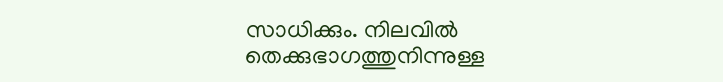സാധിക്കും. നിലവിൽ തെക്കുഭാഗത്തുനിന്നുള്ള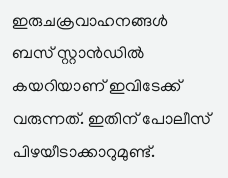ഇരുചക്രവാഹനങ്ങൾ ബസ് സ്റ്റാൻഡിൽ കയറിയാണ് ഇവിടേക്ക് വരുന്നത്. ഇതിന് പോലീസ് പിഴയീടാക്കാറുമുണ്ട്.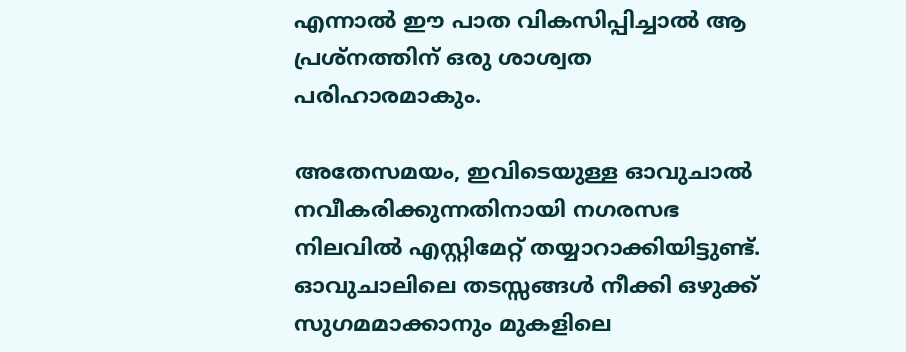എന്നാൽ ഈ പാത വികസിപ്പിച്ചാൽ ആ പ്രശ്നത്തിന് ഒരു ശാശ്വത പരിഹാരമാകും.

അതേസമയം, ഇവിടെയുള്ള ഓവുചാൽ നവീകരിക്കുന്നതിനായി നഗരസഭ നിലവിൽ എസ്റ്റിമേറ്റ് തയ്യാറാക്കിയിട്ടുണ്ട്. ഓവുചാലിലെ തടസ്സങ്ങൾ നീക്കി ഒഴുക്ക് സുഗമമാക്കാനും മുകളിലെ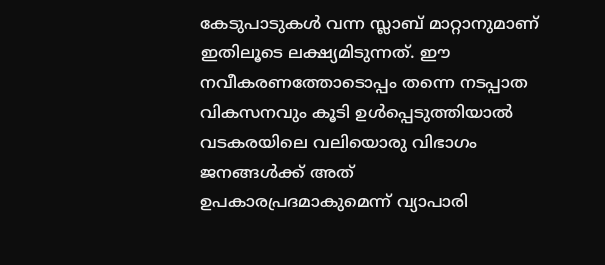കേടുപാടുകൾ വന്ന സ്ലാബ് മാറ്റാനുമാണ് ഇതിലൂടെ ലക്ഷ്യമിടുന്നത്. ഈ നവീകരണത്തോടൊപ്പം തന്നെ നടപ്പാത വികസനവും കൂടി ഉൾപ്പെടുത്തിയാൽ വടകരയിലെ വലിയൊരു വിഭാഗം ജനങ്ങൾക്ക് അത് ഉപകാരപ്രദമാകുമെന്ന് വ്യാപാരി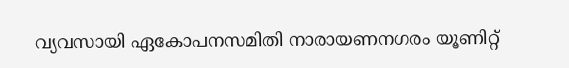വ്യവസായി ഏകോപനസമിതി നാരായണനഗരം യൂണിറ്റ്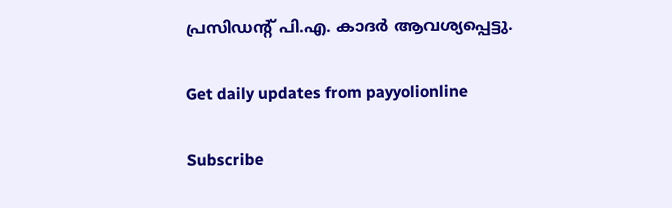പ്രസിഡന്റ് പി.എ. കാദർ ആവശ്യപ്പെട്ടു.

Get daily updates from payyolionline

Subscribe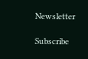Newsletter

Subscribe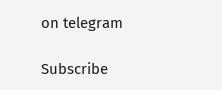on telegram

Subscribe